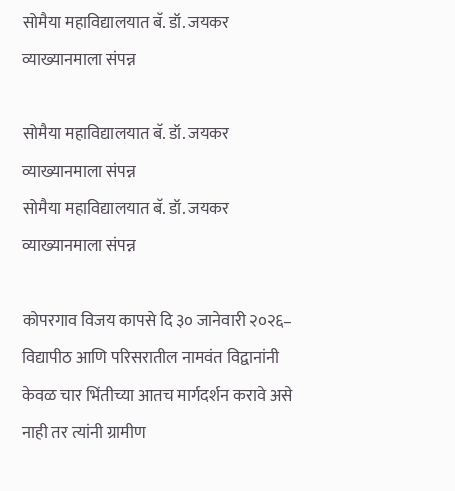सोमैया महाविद्यालयात बॅ. डॉ. जयकर व्याख्यानमाला संपन्न

सोमैया महाविद्यालयात बॅ. डॉ. जयकर व्याख्यानमाला संपन्न
सोमैया महाविद्यालयात बॅ. डॉ. जयकर व्याख्यानमाला संपन्न

कोपरगाव विजय कापसे दि ३० जानेवारी २०२६– विद्यापीठ आणि परिसरातील नामवंत विद्वानांनी केवळ चार भिंतीच्या आतच मार्गदर्शन करावे असे नाही तर त्यांनी ग्रामीण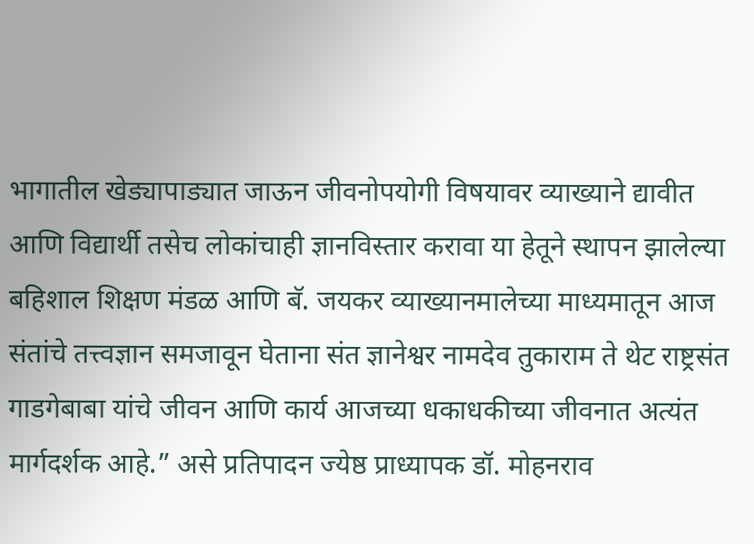भागातील खेड्यापाड्यात जाऊन जीवनोपयोगी विषयावर व्याख्याने द्यावीत आणि विद्यार्थी तसेच लोकांचाही ज्ञानविस्तार करावा या हेतूने स्थापन झालेल्या बहिशाल शिक्षण मंडळ आणि बॅ. जयकर व्याख्यानमालेच्या माध्यमातून आज संतांचे तत्त्वज्ञान समजावून घेताना संत ज्ञानेश्वर नामदेव तुकाराम ते थेट राष्ट्रसंत गाडगेबाबा यांचे जीवन आणि कार्य आजच्या धकाधकीच्या जीवनात अत्यंत मार्गदर्शक आहे.” असे प्रतिपादन ज्येष्ठ प्राध्यापक डॉ. मोहनराव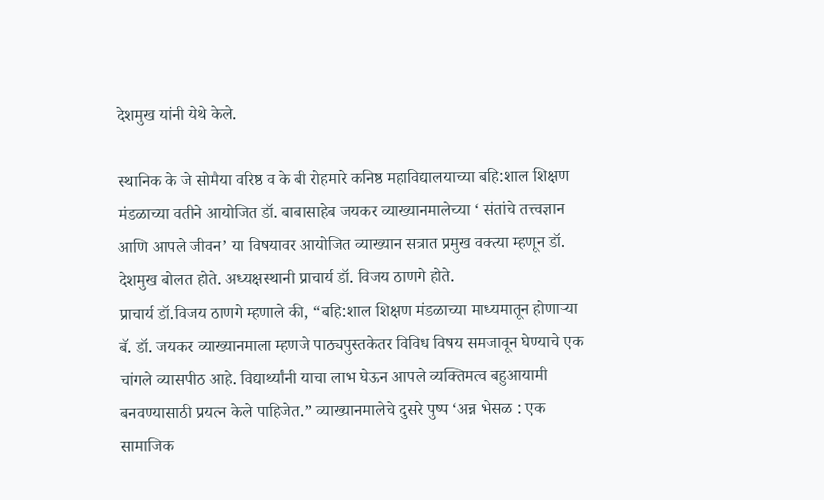देशमुख यांनी येथे केले.

स्थानिक के जे सोमैया वरिष्ठ व के बी रोहमारे कनिष्ठ महाविद्यालयाच्या बहि:शाल शिक्षण मंडळाच्या वतीने आयोजित डॉ. बाबासाहेब जयकर व्याख्यानमालेच्या ‘ संतांचे तत्त्वज्ञान आणि आपले जीवन’ या विषयावर आयोजित व्याख्यान सत्रात प्रमुख वक्त्या म्हणून डॉ. देशमुख बोलत होते. अध्यक्षस्थानी प्राचार्य डॉ. विजय ठाणगे होते.
प्राचार्य डॉ.विजय ठाणगे म्हणाले की, “बहि:शाल शिक्षण मंडळाच्या माध्यमातून होणाऱ्या बॅ. डॉ. जयकर व्याख्यानमाला म्हणजे पाठ्यपुस्तकेतर विविध विषय समजावून घेण्याचे एक चांगले व्यासपीठ आहे. विद्यार्थ्यांनी याचा लाभ घेऊन आपले व्यक्तिमत्व बहुआयामी बनवण्यासाठी प्रयत्न केले पाहिजेत.” व्याख्यानमालेचे दुसरे पुष्प ‘अन्न भेसळ : एक सामाजिक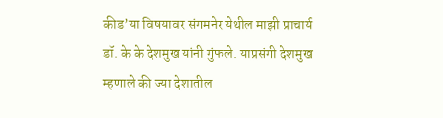कीड’या विषयावर संगमनेर येथील माझी प्राचार्य डॉ. के के देशमुख यांनी गुंफले. याप्रसंगी देशमुख म्हणाले की ज्या देशातील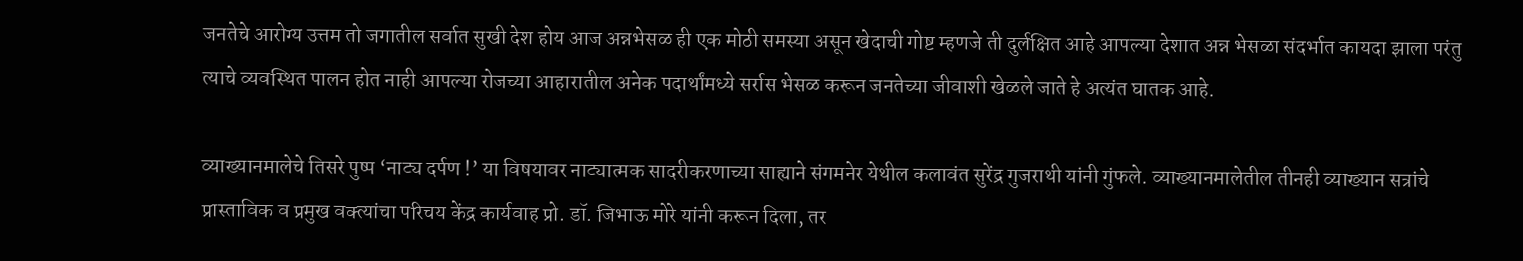जनतेचे आरोग्य उत्तम तो जगातील सर्वात सुखी देश होय आज अन्नभेसळ ही एक मोठी समस्या असून खेदाची गोष्ट म्हणजे ती दुर्लक्षित आहे आपल्या देशात अन्न भेसळा संदर्भात कायदा झाला परंतु त्याचे व्यवस्थित पालन होत नाही आपल्या रोजच्या आहारातील अनेक पदार्थांमध्ये सर्रास भेसळ करून जनतेच्या जीवाशी खेळले जाते हे अत्यंत घातक आहे.

व्याख्यानमालेचे तिसरे पुष्प ‘नाट्य दर्पण !’ या विषयावर नाट्यात्मक सादरीकरणाच्या साह्याने संगमनेर येथील कलावंत सुरेंद्र गुजराथी यांनी गुंफले. व्याख्यानमालेतील तीनही व्याख्यान सत्रांचे प्रास्ताविक व प्रमुख वक्त्यांचा परिचय केंद्र कार्यवाह प्रो. डॉ. जिभाऊ मोरे यांनी करून दिला, तर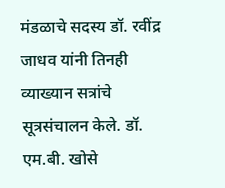मंडळाचे सदस्य डॉ. रवींद्र जाधव यांनी तिनही व्याख्यान सत्रांचे सूत्रसंचालन केले. डॉ. एम.बी. खोसे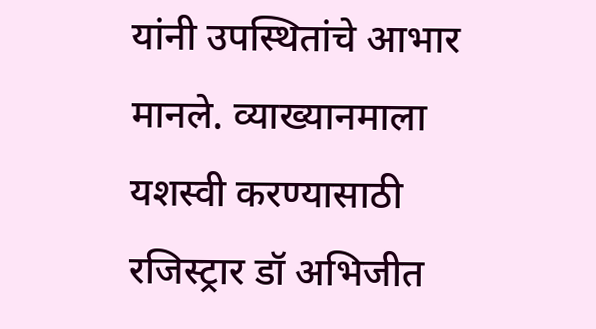यांनी उपस्थितांचे आभार मानले. व्याख्यानमाला यशस्वी करण्यासाठी रजिस्ट्रार डॉ अभिजीत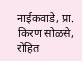नाईकवाडे, प्रा. किरण सोळसे, रोहित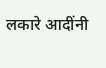लकारे आदींनी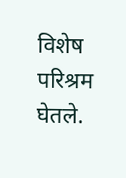विशेष परिश्रम घेतले.